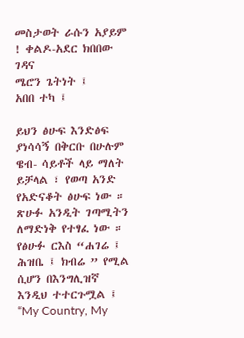መስታወት ራሱን አያይም ! ቀልዶ-አደር ክበበው ገዳና
ሜሮን ጌትነት ፤
አበበ ተካ ፤

ይህን ፅሁፍ እንድፅፍ ያነሳሳኝ በቅርቡ በሁሉም ዌብ- ሳይቶች ላይ ማለት ይቻላል ፣ የወጣ አንድ የአድናቆት ፅሁፍ ነው ። ጽሁፉ አንዲት ገጣሚትን ለማድነቅ የተፃፈ ነው ። የፅሁፉ ርእስ “ሐገሬ ፤ ሕዝቤ ፤ ክብሬ ” የሚል ሲሆን በእንግሊዝኛ እንዲህ ተተርጉሟል ፤ “My Country, My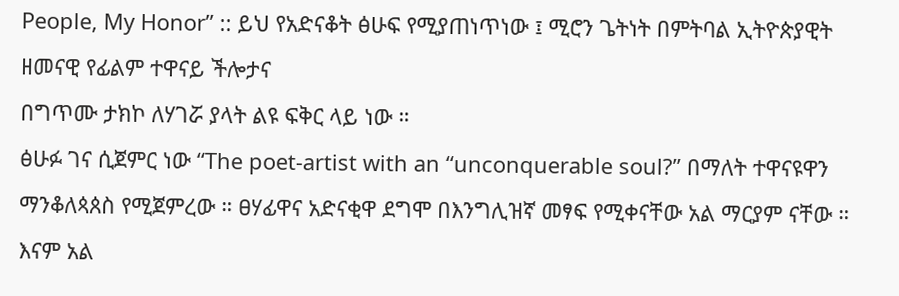People, My Honor” :: ይህ የአድናቆት ፅሁፍ የሚያጠነጥነው ፤ ሚሮን ጌትነት በምትባል ኢትዮጵያዊት ዘመናዊ የፊልም ተዋናይ ችሎታና
በግጥሙ ታክኮ ለሃገሯ ያላት ልዩ ፍቅር ላይ ነው ።
ፅሁፉ ገና ሲጀምር ነው “The poet-artist with an “unconquerable soul?” በማለት ተዋናዩዋን ማንቆለጳጰስ የሚጀምረው ። ፀሃፊዋና አድናቂዋ ደግሞ በእንግሊዝኛ መፃፍ የሚቀናቸው አል ማርያም ናቸው ። እናም አል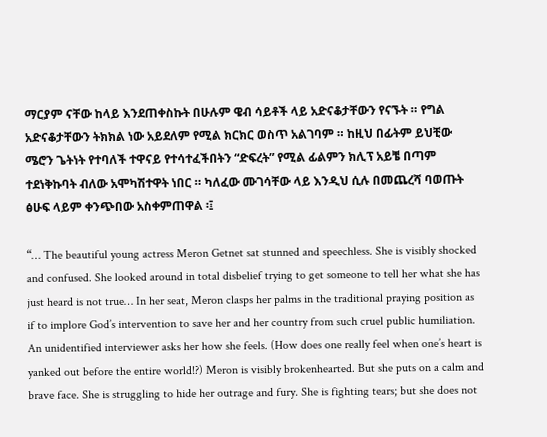ማርያም ናቸው ከላይ እንደጠቀስኩት በሁሉም ዌብ ሳይቶች ላይ አድናቆታቸውን የናኙት ። የግል አድናቆታቸውን ትክክል ነው አይደለም የሚል ክርክር ወስጥ አልገባም ። ከዚህ በፊትም ይህቺው ሜሮን ጌትነት የተባለች ተዋናይ የተሳተፈችበትን “ድፍረት” የሚል ፊልምን ክሊፕ አይቼ በጣም ተደነቅኩባት ብለው አሞካሽተዋት ነበር ። ካለፈው ሙገሳቸው ላይ እንዲህ ሲሉ በመጨረሻ ባወጡት ፅሁፍ ላይም ቀንጭበው አስቀምጠዋል ፡፤

“… The beautiful young actress Meron Getnet sat stunned and speechless. She is visibly shocked and confused. She looked around in total disbelief trying to get someone to tell her what she has just heard is not true… In her seat, Meron clasps her palms in the traditional praying position as if to implore God’s intervention to save her and her country from such cruel public humiliation. An unidentified interviewer asks her how she feels. (How does one really feel when one’s heart is yanked out before the entire world!?) Meron is visibly brokenhearted. But she puts on a calm and brave face. She is struggling to hide her outrage and fury. She is fighting tears; but she does not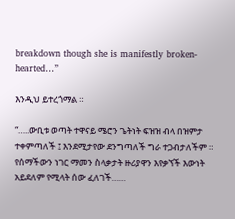breakdown though she is manifestly broken-hearted…”

እንዲህ ይተረጎማል ።

“…..ውቢቱ ወጣት ተዋናይ ሜሮን ጌትነት ፍዝዝ ብላ በዝምታ ተቀምጣለች ፤ እንደሚታየው ደንግጣለች ግራ ተጋብታለችም ። የሰማችውን ነገር ማመን ስላቃታት ዙሪያዋን እየቃኘች እውነት አይደለም የሚላት ሰው ፈለገች……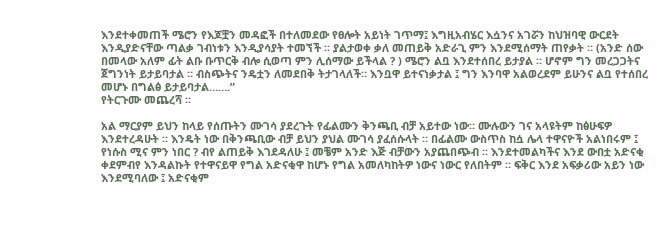እንደተቀመጠች ሜሮን የእጆቿን መዳፎች በተለመደው የፀሎት አይነት ገጥማ፤ እግዚአብሄር እሷንና አገሯን ከህዝባዊ ውርደት እንዲያድናቸው ጣልቃ ገብነቱን እንዲያሳያት ተመኘች ። ያልታወቀ ቃለ መጠይቅ አድራጊ ምን እንደሚሰማት ጠየቃት ። (አንድ ሰው በመላው አለም ፊት ልቡ ቡጥርቅ ብሎ ሲወጣ ምን ሊሰማው ይችላል ? ) ሜሮን ልቧ እንደተሰበረ ይታያል ። ሆኖም ግን መረጋጋትና ጀግንነት ይታይባታል ። ብስጭትና ንዴቷን ለመደበቅ ትታገላለች። እንቧዋ ይተናነቃታል ፤ ግን እንባዋ አልወረደም ይሁንና ልቧ የተሰበረ መሆኑ በግልፅ ይታይባታል…….”
የትርጉሙ መጨረሻ ።

አል ማርያም ይህን ከላይ የሰጡትን ሙገሳ ያደረጉት የፊልሙን ቅንጫቢ ብቻ አይተው ነው። ሙሉውን ገና አላዩትም ከፅሁፍዎ እንደተረዳሁት ። እንዴት ነው በቅንጫቢው ብቻ ይህን ያህል ሙገሳ ያፈሰሱላት ። በፊልሙ ውስጥስ ከሷ ሌላ ተዋናዮች አልነበሩም ፤ የነሱስ ሚና ምን ነበር ? ብየ ልጠይቅ እገደዳለሁ ፤ መቼም አንድ እጅ ብቻውን አያጨበጭብ ። እንደተመልካችና እንደ ውበቷ አድናቂ ቀደምብየ እንዳልኩት የተዋናይዋ የግል አድናቂዋ ከሆኑ የግል አመለካከትዎ ነውና ነውር የለበትም ። ፍቅር እንደ አፍቃሪው አይን ነው እንደሚባለው ፤ አድናቂም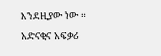እንደዚያው ነው ። አድናቂና አፍቃሪ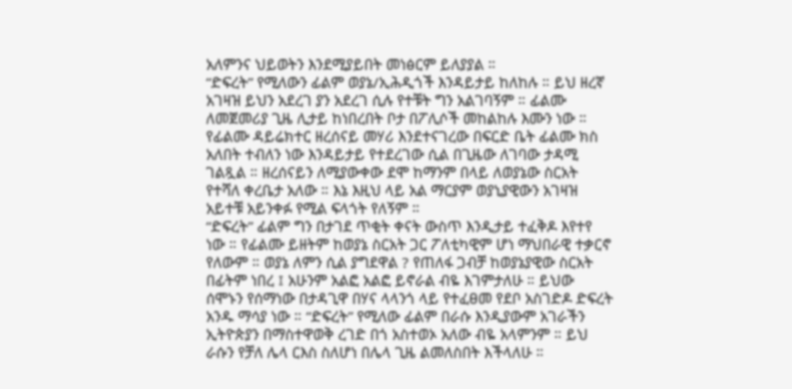አለምንና ህይወትን እንደሚያይበት መነፅርም ይለያያል ።
“ድፍረት” የሚለውን ፊልም ወያኔ/ኢሕዲጎች እንዳይታይ ከለከሉ ። ይህ ዘረኛ አገዛዝ ይህን አደረገ ያን አደረገ ሲሉ የተቹት ግን አልገባኝም ። ፊልሙ ለመጀመሪያ ጊዜ ሊታይ ከነበረበት ቦታ በፖሊሶች መከልከሉ እሙን ነው ። የፊልሙ ዳይሬክተር ዘረሰናይ መሃሪ እንደተናገረው በፍርድ ቤት ፊልሙ ክስ አለበት ተብለን ነው እንዳይታይ የተደረገው ሲል በጊዜው ለገባው ታዳሚ ገልጿል ። ዘረሰናይን ለሚያውቀው ደሞ ከማንም በላይ ለወያኔው ስርአት የተሻለ ቀረቤታ አለው ። እኔ እዚህ ላይ አል ማርያም ወያኒያዊውን አገዛዝ አይተቹ አይንቀፉ የሚል ፍላጎት የለኝም ።
“ድፍረት” ፊልም ግን በታገደ ጥቂት ቀናት ውስጥ እንዲታይ ተፈቅዶ እየተየ ነው ። የፊልሙ ይዘትም ከወያኔ ስርአት ጋር ፖለቲካዊም ሆነ ማህበራዊ ተቃርኖ የለውም ። ወያኔ ለምን ሲል ያግደዋል ? የጠለፋ ጋብቻ ከወያኔያዊው ስርአት በፊትም ነበረ ፤ አሁንም አልፎ አልፎ ይኖራል ብዬ እገምታለሁ ። ይህው ሰሞኑን የሰማነው በታዳጊዋ በሃና ላላንጎ ላይ የተፈፀመ የደቦ አስገድዶ ድፍረት አንዱ ማሳያ ነው ። “ድፍረት” የሚለው ፊልም በራሱ እንዲያውም አገራችን ኢትዮጵያን በማስተዋወቅ ረገድ በጎ አስተወኦ አለው ብዬ አላምንም ። ይህ ራሱን የቻለ ሌላ ርእስ ስለሆነ በሌላ ጊዜ ልመለስበት እችላለሁ ።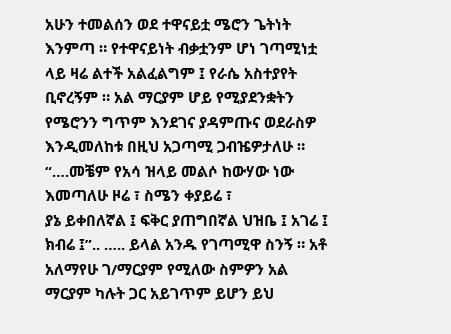አሁን ተመልሰን ወደ ተዋናይቷ ሜሮን ጌትነት እንምጣ ። የተዋናይነት ብቃቷንም ሆነ ገጣሚነቷ ላይ ዛሬ ልተች አልፈልግም ፤ የራሴ አስተያየት ቢኖረኝም ። አል ማርያም ሆይ የሚያደንቋትን የሜሮንን ግጥም እንደገና ያዳምጡና ወደራስዎ እንዲመለከቱ በዚህ አጋጣሚ ጋብዤዎታለሁ ።
“….መቼም የአሳ ዝላይ መልሶ ከውሃው ነው እመጣለሁ ዞሬ ፣ ስሜን ቀያይሬ ፣
ያኔ ይቀበለኛል ፤ ፍቅር ያጠግበኛል ህዝቤ ፤ አገሬ ፤ ክብሬ ፤”.. ….. ይላል አንዱ የገጣሚዋ ስንኝ ። አቶ አለማየሁ ገ/ማርያም የሚለው ስምዎን አል ማርያም ካሉት ጋር አይገጥም ይሆን ይህ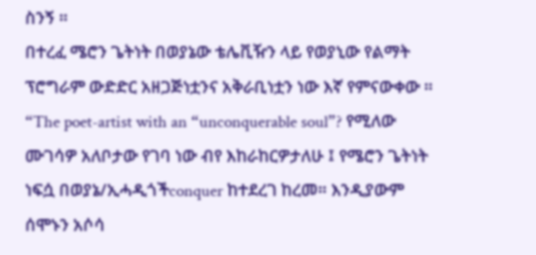ስንኝ ።
በተረፈ ሜሮን ጌትነት በወያኔው ቴሌቪዥን ላይ የወያኒው የልማት ፕሮግራም ውድድር አዘጋጅነቷንና አቅራቢነቷን ነው እኛ የምናውቀው ። “The poet-artist with an “unconquerable soul”? የሚለው ሙገሳዎ አለቦታው የገባ ነው ብየ እከራከርዎታለሁ ፤ የሜሮን ጌትነት ነፍሷ በወያኔ/ኢሓዲጎችconquer ከተደረገ ከረመ። እንዲያውም ሰሞኑን አሶሳ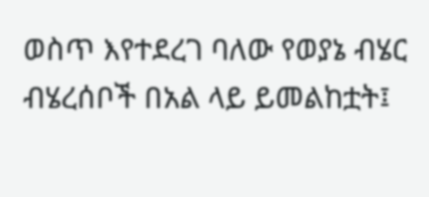ወስጥ እየተደረገ ባለው የወያኔ ብሄር ብሄረሰቦች በአል ላይ ይመልከቷት፤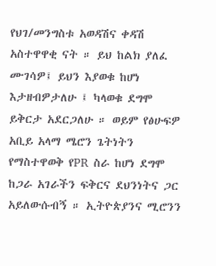የህገ/መንግስቱ አወዳሽና ቀዳሽ አስተዋዋቂ ናት ። ይህ ከልክ ያለፈ ሙገሳዎ፤ ይህን እያወቁ ከሆነ እታዘብዎታለሁ ፤ ካላወቁ ደግሞ ይቅርታ አደርጋለሁ ። ወይም የፅሁፍዎ አቢይ አላማ ሜሮን ጌትነትን የማስተዋወቅ የPR ስራ ከሆነ ደግሞ ከጋራ አገራችን ፍቅርና ደህንነትና ጋር አይለውሱብኝ ። ኢትዮጵያንና ሚሮንን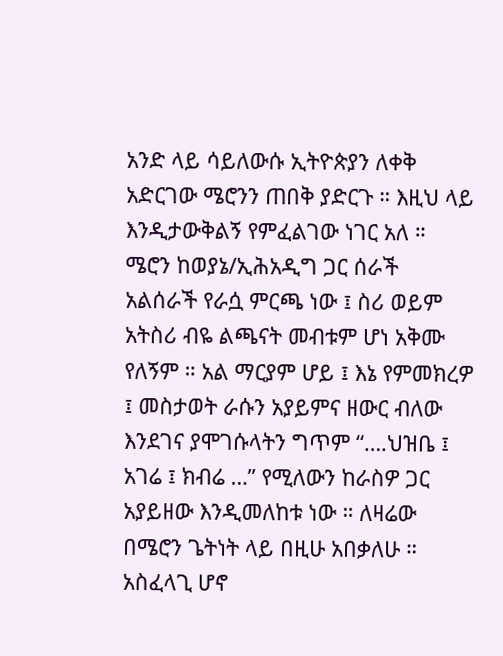አንድ ላይ ሳይለውሱ ኢትዮጵያን ለቀቅ አድርገው ሜሮንን ጠበቅ ያድርጉ ። እዚህ ላይ እንዲታውቅልኝ የምፈልገው ነገር አለ ። ሜሮን ከወያኔ/ኢሕአዲግ ጋር ሰራች አልሰራች የራሷ ምርጫ ነው ፤ ስሪ ወይም አትስሪ ብዬ ልጫናት መብቱም ሆነ አቅሙ የለኝም ። አል ማርያም ሆይ ፤ እኔ የምመክረዎ ፤ መስታወት ራሱን አያይምና ዘውር ብለው እንደገና ያሞገሱላትን ግጥም “….ህዝቤ ፤ አገሬ ፤ ክብሬ …” የሚለውን ከራስዎ ጋር አያይዘው እንዲመለከቱ ነው ። ለዛሬው በሜሮን ጌትነት ላይ በዚሁ አበቃለሁ ። አስፈላጊ ሆኖ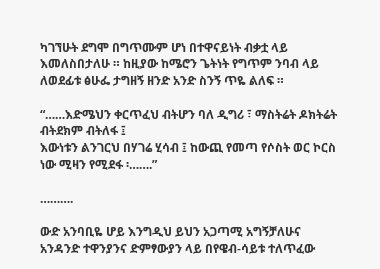ካገኘሁት ደግሞ በግጥሙም ሆነ በተዋናይነት ብቃቷ ላይ እመለስበታለሁ ። ከዚያው ከሜሮን ጌትነት የግጥም ንባብ ላይ ለወደፊቱ ፅሁፌ ታግዘኝ ዘንድ አንድ ስንኝ ጥዬ ልለፍ ።

“……እድሜህን ቀርጥፈህ ብትሆን ባለ ዲግሪ ፣ ማስትሬት ዶክትሬት ብትደክም ብትለፋ ፤
እውነቱን ልንገርህ በሃገሬ ሂሳብ ፤ ከውጪ የመጣ የሶስት ወር ኮርስ ነው ሚዛን የሚደፋ ፡…….”

……….

ውድ አንባቢዬ ሆይ እንግዲህ ይህን አጋጣሚ አግኝቻለሁና አንዳንድ ተዋንያንና ድምፃውያን ላይ በየዌብ-ሳይቱ ተለጥፈው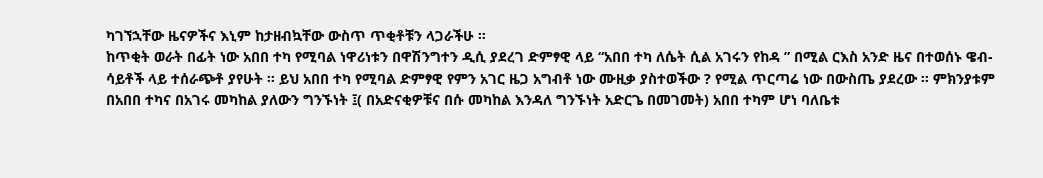ካገኘኋቸው ዜናዎችና እኒም ከታዘብኳቸው ውስጥ ጥቂቶቹን ላጋራችሁ ።
ከጥቂት ወራት በፊት ነው አበበ ተካ የሚባል ነዋሪነቱን በዋሽንግተን ዲሲ ያደረገ ድምፃዊ ላይ “አበበ ተካ ለሴት ሲል አገሩን የከዳ ” በሚል ርእስ አንድ ዜና በተወሰኑ ዌብ-ሳይቶች ላይ ተሰራጭቶ ያየሁት ። ይህ አበበ ተካ የሚባል ድምፃዊ የምን አገር ዜጋ አግብቶ ነው ሙዚቃ ያስተወችው ? የሚል ጥርጣሬ ነው በውስጤ ያደረው ። ምክንያቱም በአበበ ተካና በአገሩ መካከል ያለውን ግንኙነት ፤( በአድናቂዎቹና በሱ መካከል እንዳለ ግንኙነት አድርጌ በመገመት) አበበ ተካም ሆነ ባለቤቱ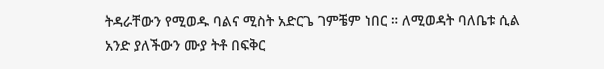ትዳራቸውን የሚወዱ ባልና ሚስት አድርጌ ገምቼም ነበር ። ለሚወዳት ባለቤቱ ሲል አንድ ያለችውን ሙያ ትቶ በፍቅር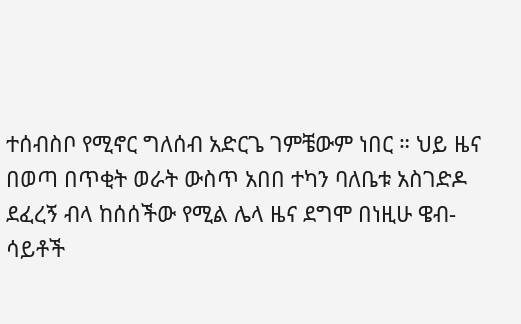ተሰብስቦ የሚኖር ግለሰብ አድርጌ ገምቼውም ነበር ። ህይ ዜና በወጣ በጥቂት ወራት ውስጥ አበበ ተካን ባለቤቱ አስገድዶ ደፈረኝ ብላ ከሰሰችው የሚል ሌላ ዜና ደግሞ በነዚሁ ዌብ-ሳይቶች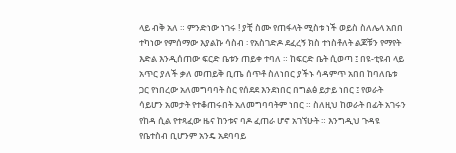ላይ ብቅ አለ ። ምንድነው ነገሩ ! ያቺ ስሙ የጠፋላት ሚስቱ ነች ወይስ ስለሌላ አበበ ተካነው የምሰማው እያልኩ ሳስብ ፡ የአስገድዶ ደፈረኝ ክስ ተነስቶለት ልጆቹን የማየት እድል እንዲሰጠው ፍርድ ቤቱን ጠይቀ ተባለ ። ከፍርድ ቤት ሲወጣ ፤ በዩ-ቲዩብ ላይ አጥር ያለች ቃለ መጠይቅ ቢጤ ሰጥቶ ስለነበር ያችኑ ሳዳምጥ አበበ ከባለቤቱ ጋር የነበረው አለመግባባት ስር የሰደደ እንደነበር በግልፅ ይታይ ነበር ፤ የወራት ሳይሆን አመታት የተቆጠሩበት አለመግባባትም ነበር ። ስለዚህ ከወራት በፊት አገሩን የከዳ ሲል የተጻፈው ዜና ከንቱና ባዶ ፈጠራ ሆኖ አገኘሁት ። እንግዲህ ጉዳዩ የቤተስብ ቢሆንም አንዴ አደባባይ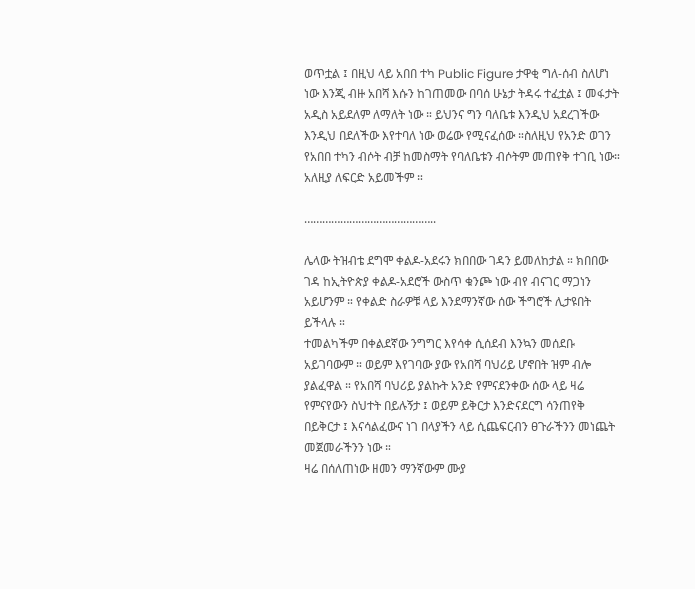ወጥቷል ፤ በዚህ ላይ አበበ ተካ Public Figure ታዋቂ ግለ-ሰብ ስለሆነ ነው እንጂ ብዙ አበሻ እሱን ከገጠመው በባሰ ሁኔታ ትዳሩ ተፈቷል ፤ መፋታት አዲስ አይደለም ለማለት ነው ። ይህንና ግን ባለቤቱ እንዲህ አደረገችው እንዲህ በደለችው እየተባለ ነው ወሬው የሚናፈሰው ።ስለዚህ የአንድ ወገን የአበበ ተካን ብሶት ብቻ ከመስማት የባለቤቱን ብሶትም መጠየቅ ተገቢ ነው። አለዚያ ለፍርድ አይመችም ።

……………………………………..

ሌላው ትዝብቴ ደግሞ ቀልዶ-አደሩን ክበበው ገዳን ይመለከታል ። ክበበው ገዳ ከኢትዮጵያ ቀልዶ-አደሮች ውስጥ ቁንጮ ነው ብየ ብናገር ማጋነን አይሆንም ። የቀልድ ስራዎቹ ላይ እንደማንኛው ሰው ችግሮች ሊታዩበት ይችላሉ ።
ተመልካችም በቀልደኛው ንግግር እየሳቀ ሲሰደብ እንኳን መሰደቡ አይገባውም ። ወይም እየገባው ያው የአበሻ ባህሪይ ሆኖበት ዝም ብሎ ያልፈዋል ። የአበሻ ባህሪይ ያልኩት አንድ የምናደንቀው ሰው ላይ ዛሬ የምናየውን ስህተት በይሉኝታ ፤ ወይም ይቅርታ እንድናደርግ ሳንጠየቅ በይቅርታ ፤ እናሳልፈውና ነገ በላያችን ላይ ሲጨፍርብን ፀጉራችንን መነጨት መጀመራችንን ነው ።
ዛሬ በሰለጠነው ዘመን ማንኛውም ሙያ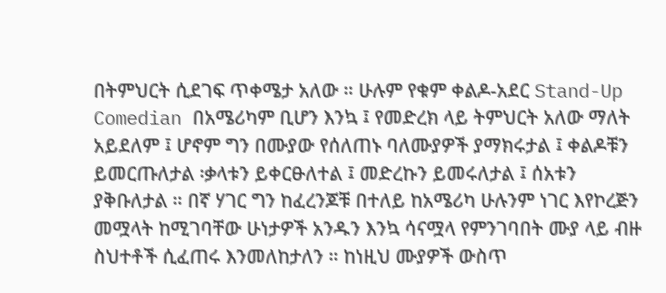በትምህርት ሲደገፍ ጥቀሜታ አለው ። ሁሉም የቁም ቀልዶ-አደር Stand-Up Comedian በአሜሪካም ቢሆን እንኳ ፤ የመድረክ ላይ ትምህርት አለው ማለት አይደለም ፤ ሆኖም ግን በሙያው የሰለጠኑ ባለሙያዎች ያማክሩታል ፤ ቀልዶቹን ይመርጡለታል ፡ቃላቱን ይቀርፁለተል ፤ መድረኩን ይመሩለታል ፤ ሰአቱን ያቅቡለታል ። በኛ ሃገር ግን ከፈረንጆቹ በተለይ ከአሜሪካ ሁሉንም ነገር እየኮረጅን መሟላት ከሚገባቸው ሁነታዎች አንዱን እንኳ ሳናሟላ የምንገባበት ሙያ ላይ ብዙ ስህተቶች ሲፈጠሩ እንመለከታለን ። ከነዚህ ሙያዎች ውስጥ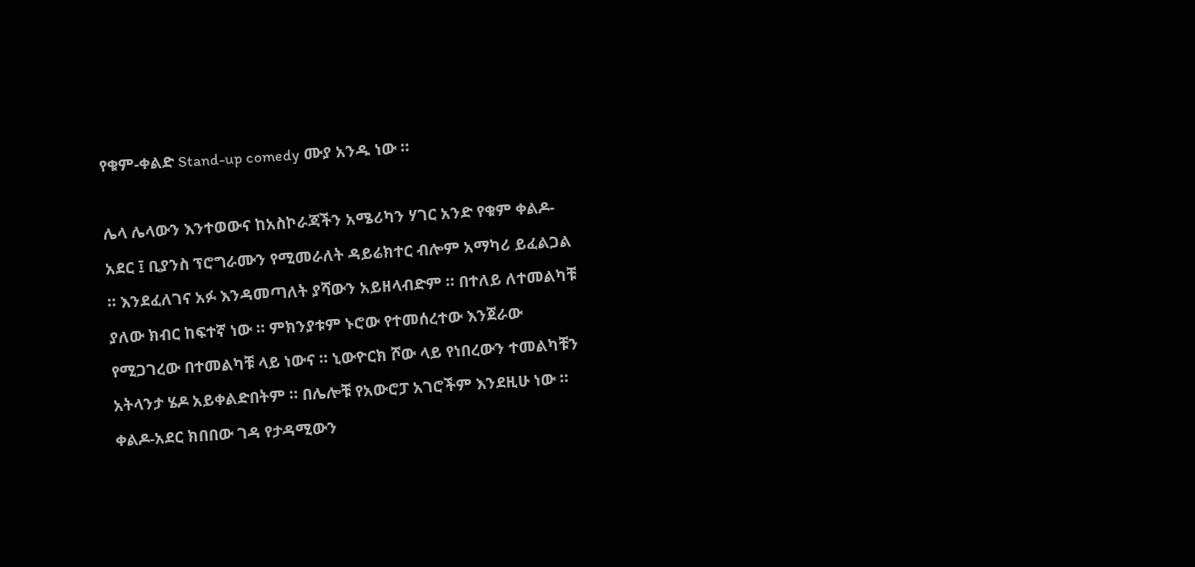የቁም-ቀልድ Stand-up comedy ሙያ አንዱ ነው ።

ሌላ ሌላውን እንተወውና ከአስኮራጃችን አሜሪካን ሃገር አንድ የቁም ቀልዶ-አደር ፤ ቢያንስ ፕሮግራሙን የሚመራለት ዳይሬክተር ብሎም አማካሪ ይፈልጋል ። እንደፈለገና አፉ እንዳመጣለት ያሻውን አይዘላብድም ። በተለይ ለተመልካቹ ያለው ክብር ከፍተኛ ነው ። ምክንያቱም ኑሮው የተመሰረተው እንጀራው የሚጋገረው በተመልካቹ ላይ ነውና ። ኒውዮርክ ሾው ላይ የነበረውን ተመልካቹን አትላንታ ሄዶ አይቀልድበትም ። በሌሎቹ የአውሮፓ አገሮችም እንደዚሁ ነው ።
ቀልዶ-አደር ክበበው ገዳ የታዳሚውን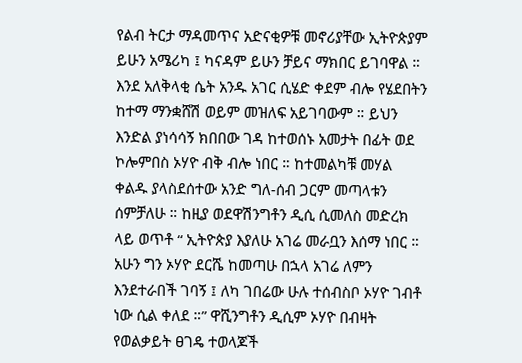የልብ ትርታ ማዳመጥና አድናቂዎቹ መኖሪያቸው ኢትዮጵያም ይሁን አሜሪካ ፤ ካናዳም ይሁን ቻይና ማክበር ይገባዋል ። እንደ አለቅላቂ ሴት አንዱ አገር ሲሄድ ቀደም ብሎ የሄደበትን ከተማ ማንቋሸሽ ወይም መዝለፍ አይገባውም ። ይህን እንድል ያነሳሳኝ ክበበው ገዳ ከተወሰኑ አመታት በፊት ወደ ኮሎምበስ ኦሃዮ ብቅ ብሎ ነበር ። ከተመልካቹ መሃል ቀልዱ ያላስደሰተው አንድ ግለ-ሰብ ጋርም መጣላቱን ሰምቻለሁ ። ከዚያ ወደዋሽንግቶን ዲሲ ሲመለስ መድረክ ላይ ወጥቶ “ ኢትዮጵያ እያለሁ አገሬ መራቧን እሰማ ነበር ። አሁን ግን ኦሃዮ ደርሼ ከመጣሁ በኋላ አገሬ ለምን እንደተራበች ገባኝ ፤ ለካ ገበሬው ሁሉ ተሰብስቦ ኦሃዮ ገብቶ ነው ሲል ቀለደ ።” ዋሺንግቶን ዲሲም ኦሃዮ በብዛት የወልቃይት ፀገዴ ተወላጆች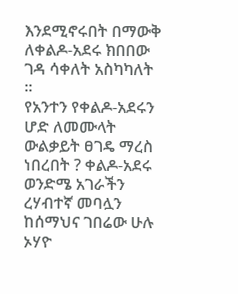እንደሚኖሩበት በማውቅ ለቀልዶ-አደሩ ክበበው ገዳ ሳቀለት አስካካለት ።
የአንተን የቀልዶ-አደሩን ሆድ ለመሙላት ውልቃይት ፀገዴ ማረስ ነበረበት ? ቀልዶ-አደሩ ወንድሜ አገራችን ረሃብተኛ መባሏን ከሰማህና ገበሬው ሁሉ ኦሃዮ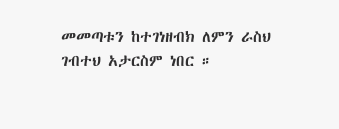መመጣቱን ከተገነዘብክ ለምን ራስህ ገብተህ አታርስም ነበር ።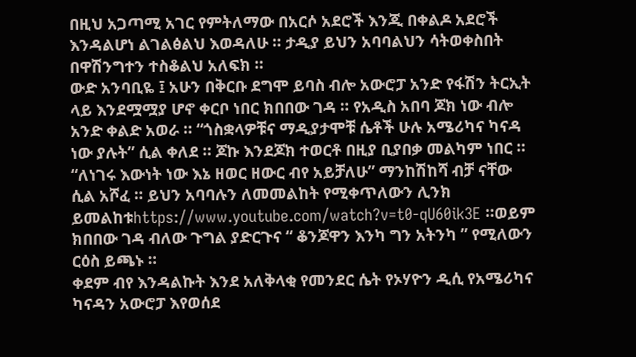በዚህ አጋጣሚ አገር የምትለማው በአርሶ አደሮች እንጂ በቀልዶ አደሮች እንዳልሆነ ልገልፅልህ እወዳለሁ ። ታዲያ ይህን አባባልህን ሳትወቀስበት በዋሽንግተን ተስቆልህ አለፍክ ።
ውድ አንባቢዬ ፤ አሁን በቅርቡ ደግሞ ይባስ ብሎ አውሮፓ አንድ የፋሽን ትርኢት ላይ እንደሟሟያ ሆኖ ቀርቦ ነበር ክበበው ገዳ ። የአዲስ አበባ ጆክ ነው ብሎ አንድ ቀልድ አወራ ። “ጎስቋላዎቹና ማዲያታሞቹ ሴቶች ሁሉ አሜሪካና ካናዳ ነው ያሉት” ሲል ቀለደ ። ጆኩ እንደጆክ ተወርቶ በዚያ ቢያበቃ መልካም ነበር ። “ለነገሩ እውነት ነው እኔ ዘወር ዘውር ብየ አይቻለሁ” ማንከሽከሻ ብቻ ናቸው ሲል አሾፈ ። ይህን አባባሉን ለመመልከት የሚቀጥለውን ሊንክ ይመልከቱhttps://www.youtube.com/watch?v=t0-qU60ik3E ።ወይም ክበበው ገዳ ብለው ጉግል ያድርጉና “ ቆንጆዋን እንካ ግን አትንካ ” የሚለውን ርዕስ ይጫኑ ።
ቀደም ብየ እንዳልኩት እንደ አለቅላቂ የመንደር ሴት የኦሃዮን ዲሲ የአሜሪካና ካናዳን አውሮፓ እየወሰደ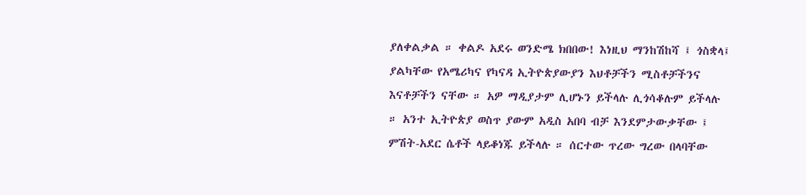ያለቀልቃል ። ቀልዶ አደሩ ወንድሜ ክበበው! እነዚህ ማንከሽከሻ ፤ ጎስቋላ፤ ያልካቸው የአሜሪካና የካናዳ ኢትዮጵያውያን እህቶቻችን ሚስቶቻችንና እናቶቻችን ናቸው ። አዎ ማዲያታም ሊሆኑን ይችላሉ ሊጎሳቆሉም ይችላሉ ። አንተ ኢትዮጵያ ወስጥ ያውም አዲስ አበባ ብቻ እንደምታውቃቸው ፤ ምሽት-አደር ሴቶች ላይቆነጁ ይችላሉ ። ሰርተው ጥረው ግረው በላባቸው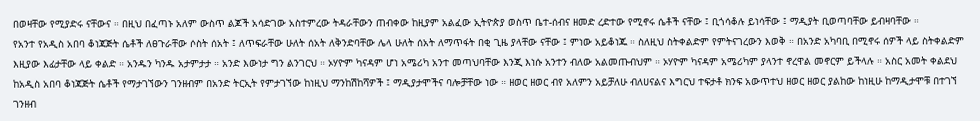በወዛቸው የሚያድሩ ናቸውና ። በዚህ በፈጣኑ አለም ውስጥ ልጆች አሳድገው አስተምረው ትዳራቸውን ጠብቀው ከዚያም አልፈው ኢትዮጵያ ወስጥ ቤተ-ሰብና ዘመድ ረድተው የሚኖሩ ሴቶች ናቸው ፤ ቢጎሳቆሉ ይነሳቸው ፤ ማዲያት ቢወጣባቸው ይብዛባቸው ።
የአንተ የአዲስ አበባ ቆነጃጅት ሴቶች ለፀጉራቸው ሶስት ሰአት ፤ ለጥፍራቸው ሁለት ሰአት ለቅንድባቸው ሌላ ሁለት ሰአት ለማጥፋት በቂ ጊዜ ያላቸው ናቸው ፤ ምነው አይቆነጁ ። ስለዚህ ስትቀልድም የምትናገረውን እወቅ ። በአንድ አካባቢ በሚኖሩ ሰዎች ላይ ስትቀልድም እዚያው እፊታቸው ላይ ቀልድ ። አንዱን ካንዱ አታምታታ ። አንድ እውነታ ግን ልንገርህ ። ኦሃዮም ካናዳም ሆነ አሜሪካ አንተ መጣህባቸው እንጂ እነሱ አንተን ብለው አልመጡብህም ። ኦሃዮም ካናዳም አሜሪካም ያላንተ ኖረዋል መኖርም ይችላሉ ። አስር አመት ቀልደህ ከአዲስ አበባ ቆነጃጅት ሴቶች የማታገኘውን ገንዘብም በአንድ ትርኢት የምታገኘው ከነዚህ ማንከሽከሻዎች ፤ ማዲያታሞችና ባሎቻቸው ነው ። ዘወር ዘወር ብየ አለምን አይቻለሁ ብለሀናልና እግርህ ተፍታቶ ክንፍ አውጥተህ ዘወር ዘወር ያልከው ከነዚሁ ከማዲታሞቹ በተገኘ ገንዘብ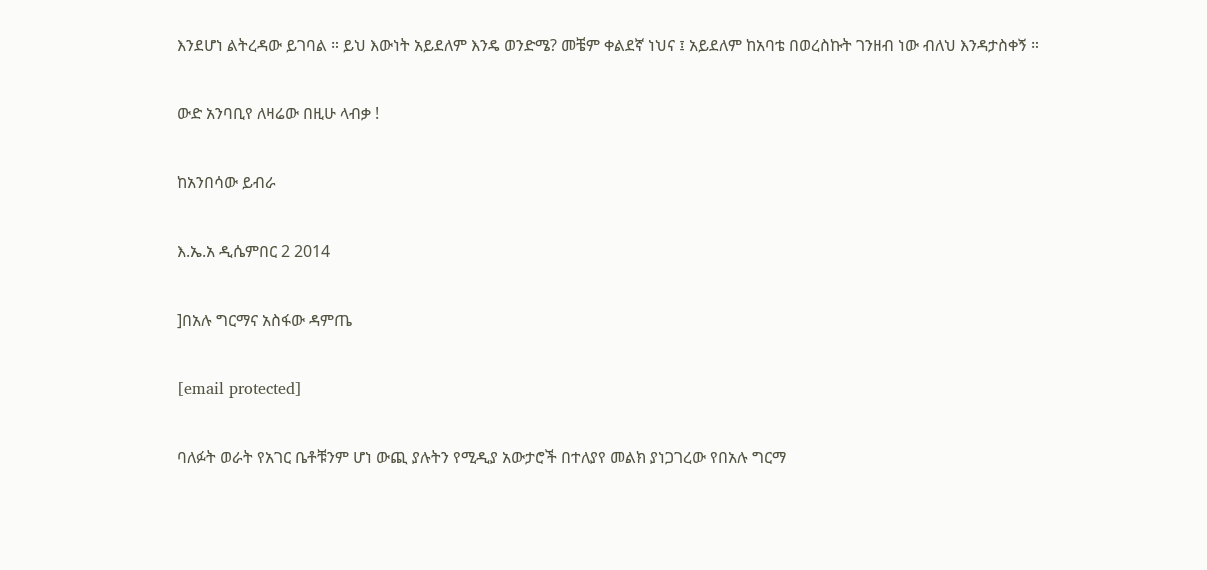እንደሆነ ልትረዳው ይገባል ። ይህ እውነት አይደለም እንዴ ወንድሜ? መቼም ቀልደኛ ነህና ፤ አይደለም ከአባቴ በወረስኩት ገንዘብ ነው ብለህ እንዳታስቀኝ ።

ውድ አንባቢየ ለዛሬው በዚሁ ላብቃ !

ከአንበሳው ይብራ

እ.ኤ.አ ዲሴምበር 2 2014

]በአሉ ግርማና አስፋው ዳምጤ

[email protected]

ባለፉት ወራት የአገር ቤቶቹንም ሆነ ውጪ ያሉትን የሚዲያ አውታሮች በተለያየ መልክ ያነጋገረው የበአሉ ግርማ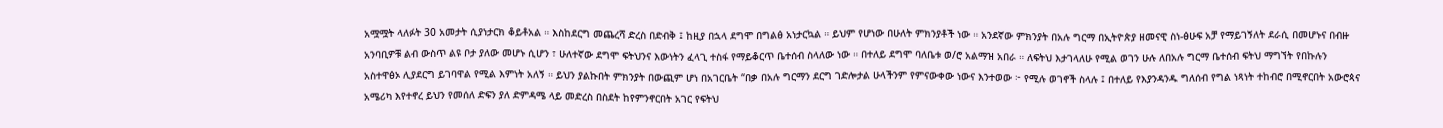አሟሟት ላለፉት 30 አመታት ሲያነታርክ ቆይቶአል ። እስከደርግ መጨረሻ ድረስ በድብቅ ፤ ከዚያ በኋላ ደግሞ በግልፅ አነታርኳል ። ይህም የሆነው በሁለት ምክንያቶች ነው ። አንደኛው ምክንያት በአሉ ግርማ በኢትዮጵያ ዘመናዊ ስነ-ፅሁፍ አቻ የማይገኝለት ደራሲ በመሆኑና በብዙ አንባቢዎቹ ልብ ውስጥ ልዩ ቦታ ያለው መሆኑ ሲሆን ፣ ሁለተኛው ደግሞ ፍትህንና እውነትን ፈላጊ ተስፋ የማይቆርጥ ቤተሰብ ስላለው ነው ። በተለይ ደግሞ ባለቤቱ ወ/ሮ አልማዝ አበራ ። ለፍትህ እታገላለሁ የሚል ወገን ሁሉ ለበአሉ ግርማ ቤተሰብ ፍትህ ማግኘት የበኩሉን አስተዋፅኦ ሊያደርግ ይገባዋል የሚል እምነት አለኝ ። ይህን ያልኩበት ምክንያት በውጪም ሆነ በአገርቤት “በቃ በአሉ ግርማን ደርግ ገድሎታል ሁላችንም የምናውቀው ነውና እንተወው ፦ የሚሉ ወገኖች ስላሉ ፤ በተለይ የእያንዳንዱ ግለሰብ የግል ነጻነት ተከብሮ በሚኖርበት አውሮጳና አሜሪካ እየተኖረ ይህን የመሰለ ድፍን ያለ ድምዳሜ ላይ መድረስ በስደት ከየምንኖርበት አገር የፍትህ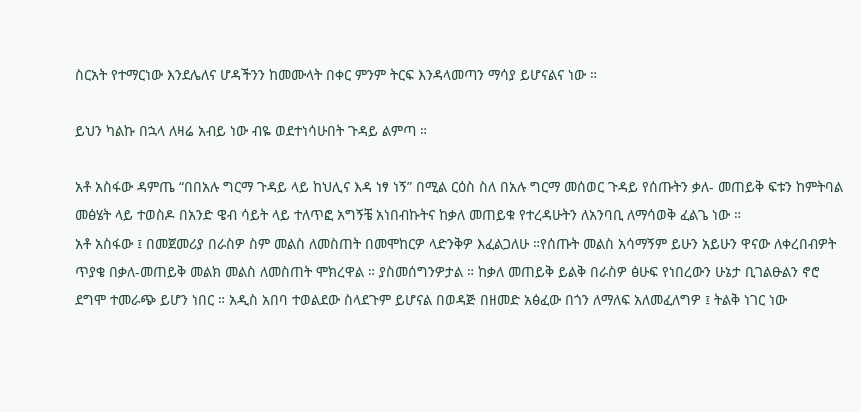ስርአት የተማርነው እንደሌለና ሆዳችንን ከመሙላት በቀር ምንም ትርፍ እንዳላመጣን ማሳያ ይሆናልና ነው ።

ይህን ካልኩ በኋላ ለዛሬ አብይ ነው ብዬ ወደተነሳሁበት ጉዳይ ልምጣ ።

አቶ አስፋው ዳምጤ “በበአሉ ግርማ ጉዳይ ላይ ከህሊና እዳ ነፃ ነኝ” በሚል ርዕስ ስለ በአሉ ግርማ መሰወር ጉዳይ የሰጡትን ቃለ- መጠይቅ ፍቱን ከምትባል መፅሄት ላይ ተወስዶ በአንድ ዌብ ሳይት ላይ ተለጥፎ አግኝቼ አነበብኩትና ከቃለ መጠይቁ የተረዳሁትን ለአንባቢ ለማሳወቅ ፈልጌ ነው ።
አቶ አስፋው ፤ በመጀመሪያ በራስዎ ስም መልስ ለመስጠት በመሞከርዎ ላድንቅዎ እፈልጋለሁ ።የሰጡት መልስ አሳማኝም ይሁን አይሁን ዋናው ለቀረበብዎት ጥያቄ በቃለ-መጠይቅ መልክ መልስ ለመስጠት ሞክረዋል ። ያስመሰግንዎታል ። ከቃለ መጠይቅ ይልቅ በራስዎ ፅሁፍ የነበረውን ሁኔታ ቢገልፁልን ኖሮ ደግሞ ተመራጭ ይሆን ነበር ። አዲስ አበባ ተወልደው ስላደጉም ይሆናል በወዳጅ በዘመድ አፅፈው በጎን ለማለፍ አለመፈለግዎ ፤ ትልቅ ነገር ነው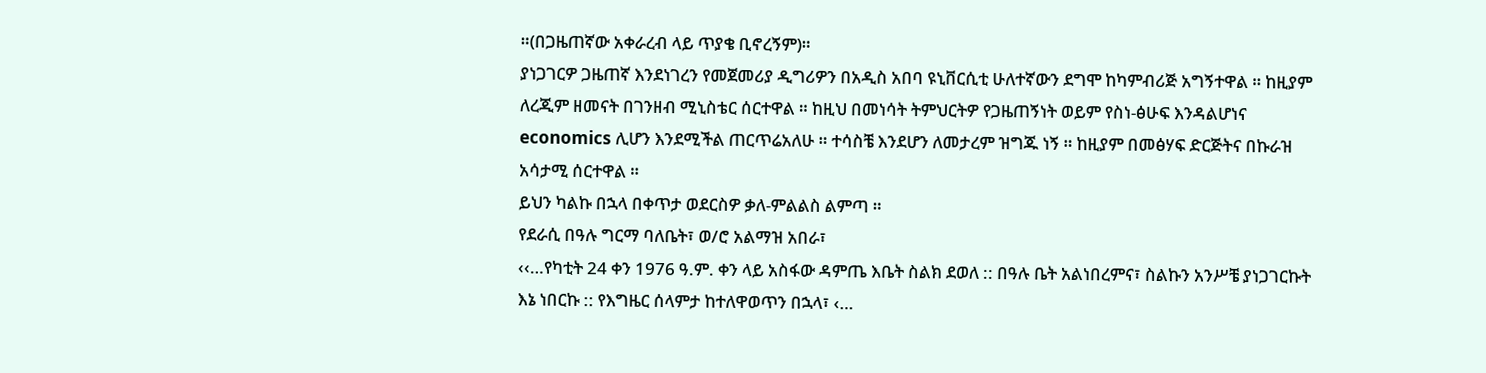።(በጋዜጠኛው አቀራረብ ላይ ጥያቄ ቢኖረኝም)።
ያነጋገርዎ ጋዜጠኛ እንደነገረን የመጀመሪያ ዲግሪዎን በአዲስ አበባ ዩኒቨርሲቲ ሁለተኛውን ደግሞ ከካምብሪጅ አግኝተዋል ። ከዚያም ለረጂም ዘመናት በገንዘብ ሚኒስቴር ሰርተዋል ። ከዚህ በመነሳት ትምህርትዎ የጋዜጠኝነት ወይም የስነ-ፅሁፍ እንዳልሆነና economics ሊሆን እንደሚችል ጠርጥሬአለሁ ። ተሳስቼ እንደሆን ለመታረም ዝግጁ ነኝ ። ከዚያም በመፅሃፍ ድርጅትና በኩራዝ አሳታሚ ሰርተዋል ።
ይህን ካልኩ በኋላ በቀጥታ ወደርስዎ ቃለ-ምልልስ ልምጣ ።
የደራሲ በዓሉ ግርማ ባለቤት፣ ወ/ሮ አልማዝ አበራ፣
‹‹…የካቲት 24 ቀን 1976 ዓ.ም. ቀን ላይ አስፋው ዳምጤ እቤት ስልክ ደወለ :: በዓሉ ቤት አልነበረምና፣ ስልኩን አንሥቼ ያነጋገርኩት እኔ ነበርኩ :: የእግዜር ሰላምታ ከተለዋወጥን በኋላ፣ ‹…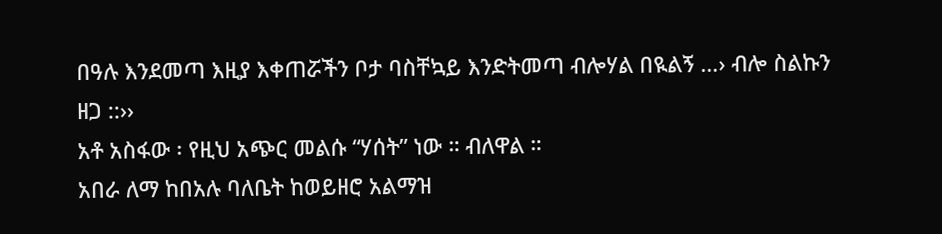በዓሉ እንደመጣ እዚያ እቀጠሯችን ቦታ ባስቸኳይ እንድትመጣ ብሎሃል በዪልኝ …› ብሎ ስልኩን ዘጋ ::››
አቶ አስፋው ፡ የዚህ አጭር መልሱ “ሃሰት” ነው ። ብለዋል ።
አበራ ለማ ከበአሉ ባለቤት ከወይዘሮ አልማዝ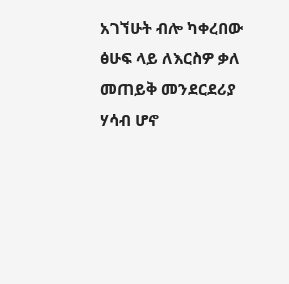አገኘሁት ብሎ ካቀረበው ፅሁፍ ላይ ለእርስዎ ቃለ መጠይቅ መንደርደሪያ ሃሳብ ሆኖ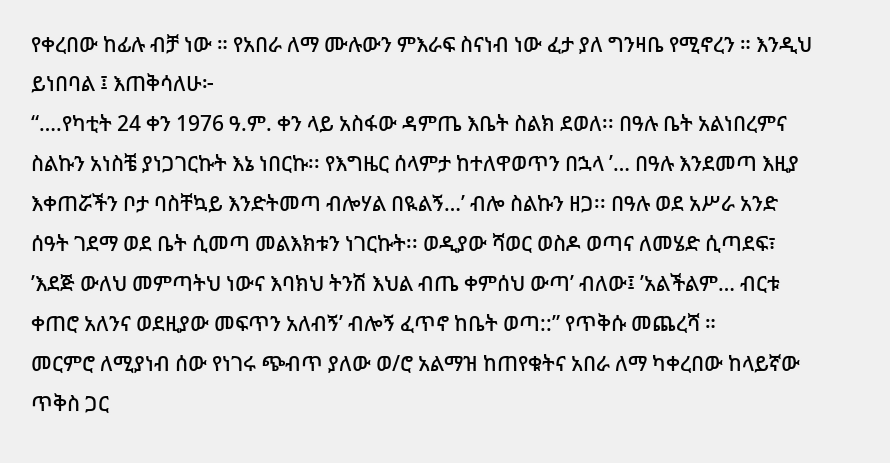የቀረበው ከፊሉ ብቻ ነው ። የአበራ ለማ ሙሉውን ምእራፍ ስናነብ ነው ፈታ ያለ ግንዛቤ የሚኖረን ። እንዲህ ይነበባል ፤ እጠቅሳለሁ፦
“….የካቲት 24 ቀን 1976 ዓ.ም. ቀን ላይ አስፋው ዳምጤ እቤት ስልክ ደወለ፡፡ በዓሉ ቤት አልነበረምና ስልኩን አነስቼ ያነጋገርኩት እኔ ነበርኩ፡፡ የእግዜር ሰላምታ ከተለዋወጥን በኋላ ’… በዓሉ እንደመጣ እዚያ እቀጠሯችን ቦታ ባስቸኳይ እንድትመጣ ብሎሃል በዪልኝ…’ ብሎ ስልኩን ዘጋ፡፡ በዓሉ ወደ አሥራ አንድ ሰዓት ገደማ ወደ ቤት ሲመጣ መልእክቱን ነገርኩት፡፡ ወዲያው ሻወር ወስዶ ወጣና ለመሄድ ሲጣደፍ፣ ’እደጅ ውለህ መምጣትህ ነውና እባክህ ትንሽ እህል ብጤ ቀምሰህ ውጣ’ ብለው፤ ’አልችልም… ብርቱ ቀጠሮ አለንና ወደዚያው መፍጥን አለብኝ’ ብሎኝ ፈጥኖ ከቤት ወጣ::” የጥቅሱ መጨረሻ ።
መርምሮ ለሚያነብ ሰው የነገሩ ጭብጥ ያለው ወ/ሮ አልማዝ ከጠየቁትና አበራ ለማ ካቀረበው ከላይኛው ጥቅስ ጋር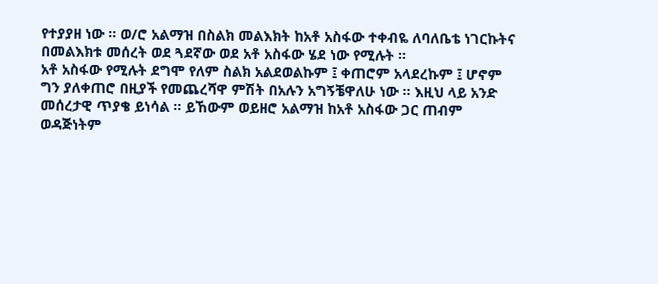የተያያዘ ነው ። ወ/ሮ አልማዝ በስልክ መልእክት ከአቶ አስፋው ተቀብዬ ለባለቤቴ ነገርኩትና በመልእክቱ መሰረት ወደ ጓደኛው ወደ አቶ አስፋው ሄደ ነው የሚሉት ።
አቶ አስፋው የሚሉት ደግሞ የለም ስልክ አልደወልኩም ፤ ቀጠሮም አላደረኩም ፤ ሆኖም ግን ያለቀጠሮ በዚያች የመጨረሻዋ ምሽት በአሉን አግኝቼዋለሁ ነው ። እዚህ ላይ አንድ መሰረታዊ ጥያቄ ይነሳል ። ይኸውም ወይዘሮ አልማዝ ከአቶ አስፋው ጋር ጠብም ወዳጅነትም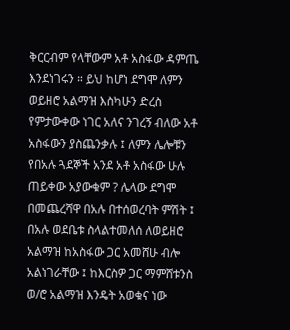ቅርርብም የላቸውም አቶ አስፋው ዳምጤ እንደነገሩን ። ይህ ከሆነ ደግሞ ለምን ወይዘሮ አልማዝ እስካሁን ድረስ የምታውቀው ነገር አለና ንገረኝ ብለው አቶ አስፋውን ያስጨንቃሉ ፤ ለምን ሌሎቹን የበአሉ ጓደኞች አንደ አቶ አስፋው ሁሉ ጠይቀው አያውቁም ? ሌላው ደግሞ በመጨረሻዋ በአሉ በተሰወረባት ምሽት ፤ በአሉ ወደቤቱ ስላልተመለሰ ለወይዘሮ አልማዝ ከአስፋው ጋር አመሸሁ ብሎ አልነገራቸው ፤ ከእርስዎ ጋር ማምሸቱንስ ወ/ሮ አልማዝ እንዴት አወቁና ነው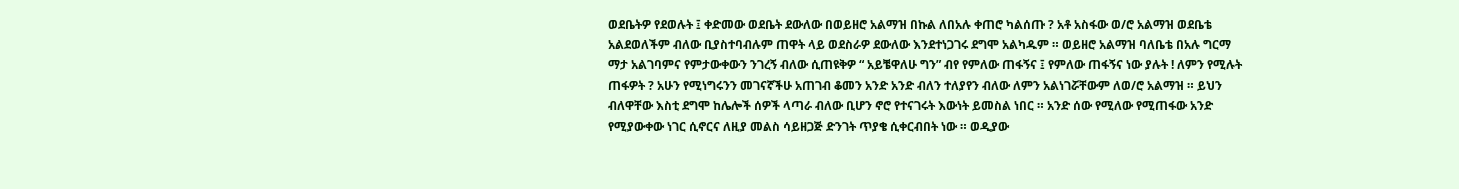ወደቤትዎ የደወሉት ፤ ቀድመው ወደቤት ደውለው በወይዘሮ አልማዝ በኩል ለበአሉ ቀጠሮ ካልሰጡ ? አቶ አስፋው ወ/ሮ አልማዝ ወደቤቴ አልደወለችም ብለው ቢያስተባብሉም ጠዋት ላይ ወደስራዎ ደውለው እንደተነጋገሩ ደግሞ አልካዱም ። ወይዘሮ አልማዝ ባለቤቴ በአሉ ግርማ ማታ አልገባምና የምታውቀውን ንገረኝ ብለው ሲጠዩቅዎ “ አይቼዋለሁ ግን” ብየ የምለው ጠፋኝና ፤ የምለው ጠፋኝና ነው ያሉት ! ለምን የሚሉት ጠፋዎት ? አሁን የሚነግሩንን መገናኛችሁ አጠገብ ቆመን አንድ አንድ ብለን ተለያየን ብለው ለምን አልነገሯቸውም ለወ/ሮ አልማዝ ። ይህን ብለዋቸው እስቲ ደግሞ ከሌሎች ሰዎች ላጣራ ብለው ቢሆን ኖሮ የተናገሩት እውነት ይመስል ነበር ። አንድ ሰው የሚለው የሚጠፋው አንድ የሚያውቀው ነገር ሲኖርና ለዚያ መልስ ሳይዘጋጅ ድንገት ጥያቄ ሲቀርብበት ነው ። ወዲያው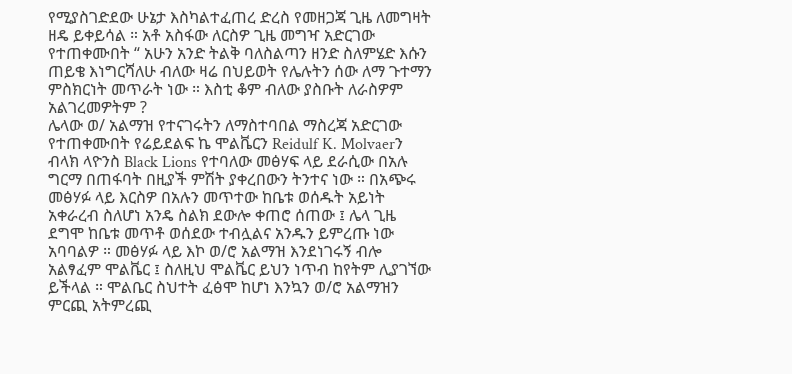የሚያስገድደው ሁኔታ እስካልተፈጠረ ድረስ የመዘጋጃ ጊዜ ለመግዛት ዘዴ ይቀይሳል ። አቶ አስፋው ለርስዎ ጊዜ መግዣ አድርገው የተጠቀሙበት “ አሁን አንድ ትልቅ ባለስልጣን ዘንድ ስለምሄድ እሱን ጠይቄ እነግርሻለሁ ብለው ዛሬ በህይወት የሌሉትን ሰው ለማ ጉተማን ምስክርነት መጥራት ነው ። እስቲ ቆም ብለው ያስቡት ለራስዎም አልገረመዎትም ?
ሌላው ወ/ አልማዝ የተናገሩትን ለማስተባበል ማስረጃ አድርገው የተጠቀሙበት የሬይደልፍ ኬ ሞልቬርን Reidulf K. Molvaerን ብላክ ላዮንስ Black Lions የተባለው መፅሃፍ ላይ ደራሲው በአሉ ግርማ በጠፋባት በዚያች ምሽት ያቀረበውን ትንተና ነው ። በአጭሩ መፅሃፉ ላይ እርስዎ በአሉን መጥተው ከቤቱ ወሰዱት አይነት አቀራረብ ስለሆነ አንዴ ስልክ ደውሎ ቀጠሮ ሰጠው ፤ ሌላ ጊዜ ደግሞ ከቤቱ መጥቶ ወሰደው ተብሏልና አንዱን ይምረጡ ነው አባባልዎ ። መፅሃፉ ላይ እኮ ወ/ሮ አልማዝ እንደነገሩኝ ብሎ አልፃፈም ሞልቬር ፤ ስለዚህ ሞልቬር ይህን ነጥብ ከየትም ሊያገኘው ይችላል ። ሞልቤር ስህተት ፈፅሞ ከሆነ እንኳን ወ/ሮ አልማዝን ምርጪ አትምረጪ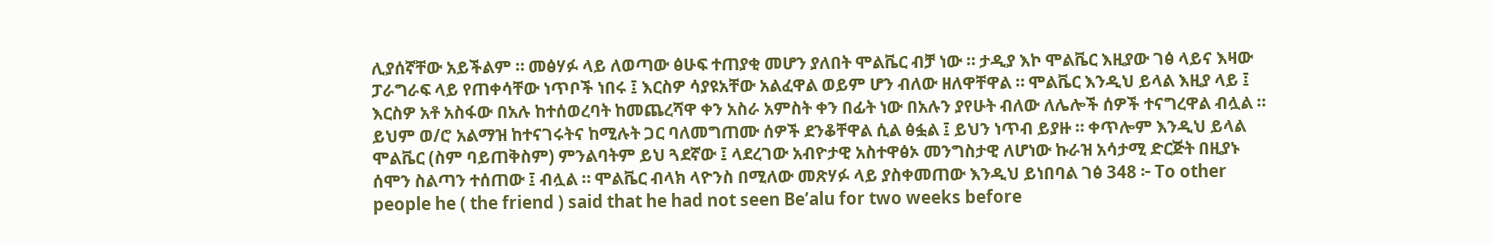ሊያሰኛቸው አይችልም ። መፅሃፉ ላይ ለወጣው ፅሁፍ ተጠያቂ መሆን ያለበት ሞልቬር ብቻ ነው ። ታዲያ እኮ ሞልቬር እዚያው ገፅ ላይና እዛው ፓራግራፍ ላይ የጠቀሳቸው ነጥቦች ነበሩ ፤ እርስዎ ሳያዩአቸው አልፈዋል ወይም ሆን ብለው ዘለዋቸዋል ። ሞልቬር እንዲህ ይላል እዚያ ላይ ፤ እርስዎ አቶ አስፋው በአሉ ከተሰወረባት ከመጨረሻዋ ቀን አስራ አምስት ቀን በፊት ነው በአሉን ያየሁት ብለው ለሌሎች ሰዎች ተናግረዋል ብሏል ። ይህም ወ/ሮ አልማዝ ከተናገሩትና ከሚሉት ጋር ባለመግጠሙ ሰዎች ደንቆቸዋል ሲል ፅፏል ፤ ይህን ነጥብ ይያዙ ። ቀጥሎም እንዲህ ይላል ሞልቬር (ስም ባይጠቅስም) ምንልባትም ይህ ጓደኛው ፤ ላደረገው አብዮታዊ አስተዋፅኦ መንግስታዊ ለሆነው ኩራዝ አሳታሚ ድርጅት በዚያኑ ሰሞን ስልጣን ተሰጠው ፤ ብሏል ። ሞልቬር ብላክ ላዮንስ በሚለው መጽሃፉ ላይ ያስቀመጠው እንዲህ ይነበባል ገፅ 348 ፦ To other people he ( the friend ) said that he had not seen Be’alu for two weeks before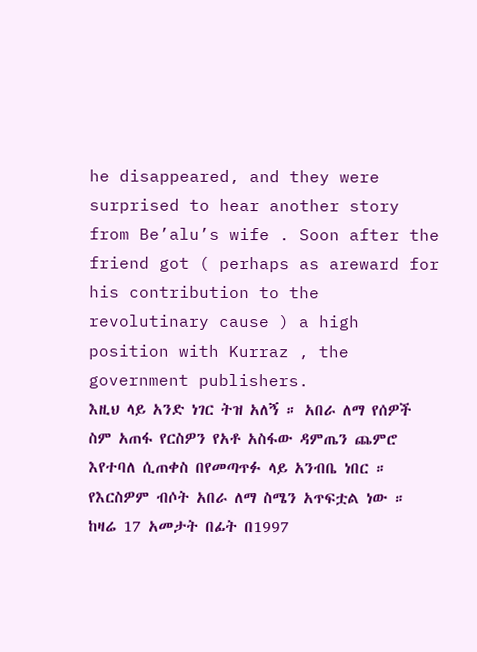he disappeared, and they were surprised to hear another story from Be’alu’s wife . Soon after the friend got ( perhaps as areward for his contribution to the revolutinary cause ) a high position with Kurraz , the government publishers.
እዚህ ላይ አንድ ነገር ትዝ አለኝ ። አበራ ለማ የሰዎች ስም አጠፋ የርስዎን የአቶ አስፋው ዳምጤን ጨምሮ እየተባለ ሲጠቀስ በየመጣጥፉ ላይ አንብቤ ነበር ። የእርስዎም ብሶት አበራ ለማ ስሜን አጥፍቷል ነው ። ከዛሬ 17 አመታት በፊት በ1997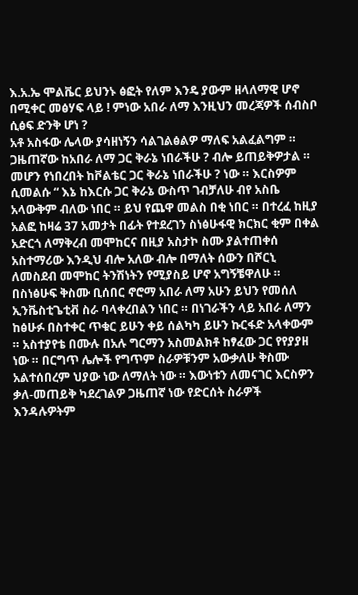እ.አ.ኤ ሞልቬር ይህንኑ ፅፎት የለም እንዴ ያውም ዘላለማዊ ሆኖ በሚቀር መፅሃፍ ላይ ! ምነው አበራ ለማ እንዚህን መረጃዎች ሰብስቦ ሲፅፍ ድንቅ ሆነ ?
አቶ አስፋው ሌላው ያሳዘነኝን ሳልገልፅልዎ ማለፍ አልፈልግም ። ጋዜጠኛው ከአበራ ለማ ጋር ቅራኔ ነበራችሁ ? ብሎ ይጠይቅዎታል ። መሆን የነበረበት ከቮልቴር ጋር ቅራኔ ነበራችሁ ? ነው ። እርስዎም ሲመልሱ “ እኔ ከእርሱ ጋር ቅራኔ ውስጥ ገብቻለሁ ብየ አስቤ አላውቅም ብለው ነበር ። ይህ የጨዋ መልስ በቂ ነበር ። በተረፈ ከዚያ አልፎ ከዛሬ 37 አመታት በፊት የተደረገን ስነፅሁፋዊ ክርክር ቂም በቀል አድርጎ ለማቅረብ መሞከርና በዚያ አስታኮ ስሙ ያልተጠቀሰ አስተማሪው እንዲህ ብሎ አለው ብሎ በማለት ሰውን በሾርኒ ለመስደብ መሞከር ትንሽነትን የሚያስይ ሆኖ አግኝቼዋለሁ ። በስነፅሁፍ ቅስሙ ቢሰበር ኖሮማ አበራ ለማ አሁን ይህን የመሰለ ኢንቬስቲጌቲቭ ስራ ባላቀረበልን ነበር ። በነገራችን ላይ አበራ ለማን ከፅሁፉ በስተቀር ጥቁር ይሁን ቀይ ሰልካካ ይሁን ኩርፋድ አላቀውም ። አስተያየቴ በሙሉ በአሉ ግርማን አስመልክቶ ከፃፈው ጋር የየያያዘ ነው ። በርግጥ ሌሎች የግጥም ስራዎቹንም አውቃለሁ ቅስሙ አልተሰበረም ህያው ነው ለማለት ነው ። እውነቱን ለመናገር እርስዎን ቃለ-መጠይቅ ካደረገልዎ ጋዜጠኛ ነው የድርሰት ስራዎች እንዳሉዎትም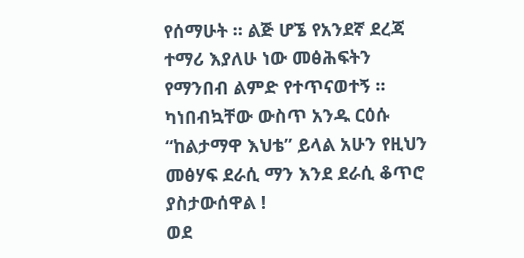የሰማሁት ። ልጅ ሆኜ የአንደኛ ደረጃ ተማሪ እያለሁ ነው መፅሕፍትን የማንበብ ልምድ የተጥናወተኝ ። ካነበብኳቸው ውስጥ አንዱ ርዕሱ “ከልታማዋ እህቴ” ይላል አሁን የዚህን መፅሃፍ ደራሲ ማን እንደ ደራሲ ቆጥሮ ያስታውሰዋል !
ወደ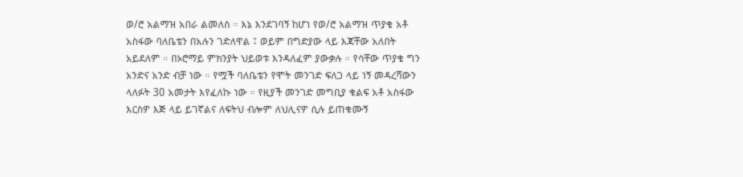ወ/ሮ አልማዝ አበራ ልመለስ ። እኔ እንደገባኝ ከሆነ የወ/ሮ አልማዝ ጥያቄ አቶ አስፋው ባለቤቴን በአሉን ገድለዋል ፤ ወይም በግድያው ላይ እጃቸው አለበት አይደለም ። በኦሮማይ ምክንያት ህይወቱ እንዳለፈም ያውቃሉ ። የሳቸው ጥያቄ ግን አንድና አንድ ብቻ ነው ። የሟች ባለቤቴን የሞት መንገድ ፍለጋ ላይ ነኝ መዳረሻውን ላለፉት 30 አመታት እየፈለኩ ነው ። የዚያች መንገድ መግቢያ ቁልፍ አቶ አስፋው እርስዎ እጅ ላይ ይገኛልና ለፍትህ ብሎም ለህሊናዎ ሲሉ ይጠቁሙኝ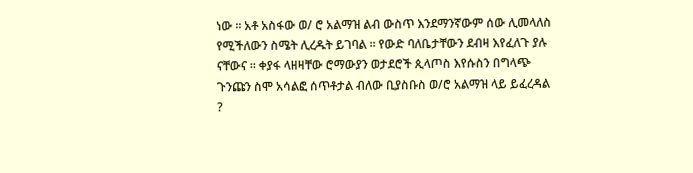ነው ። አቶ አስፋው ወ/ ሮ አልማዝ ልብ ውስጥ እንደማንኛውም ሰው ሊመላለስ የሚችለውን ስሜት ሊረዱት ይገባል ። የውድ ባለቤታቸውን ደብዛ እየፈለጉ ያሉ ናቸውና ። ቀያፋ ላዘዛቸው ሮማውያን ወታደሮች ጲላጦስ እየሱስን በግላጭ ጉንጩን ስሞ አሳልፎ ሰጥቶታል ብለው ቢያስቡስ ወ/ሮ አልማዝ ላይ ይፈረዳል ?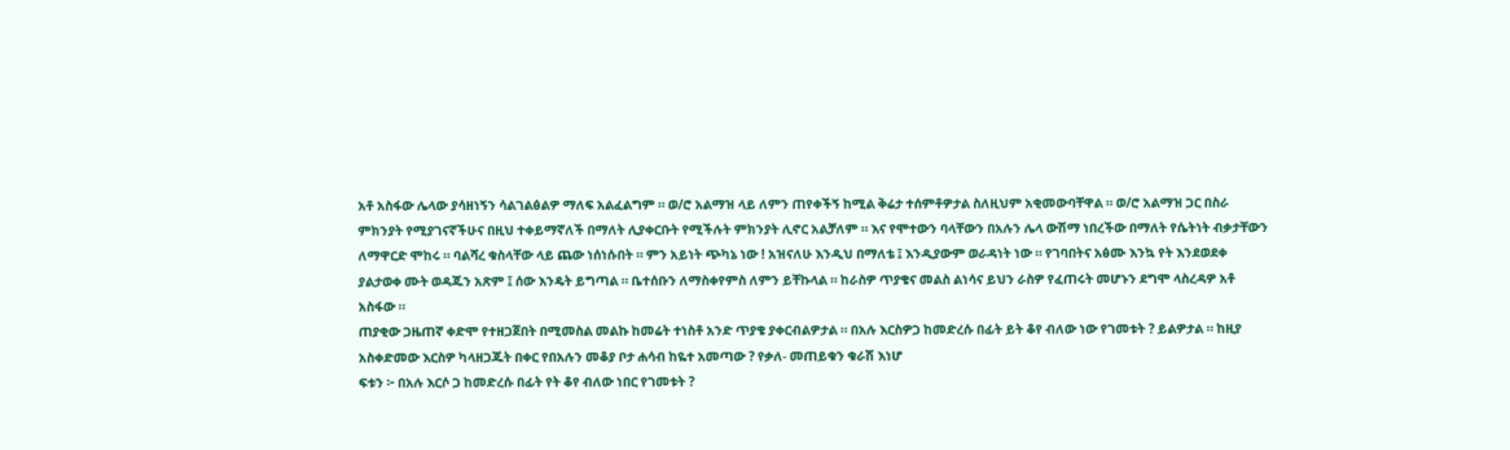አቶ አስፋው ሌላው ያሳዘነኝን ሳልገልፅልዎ ማለፍ አልፈልግም ። ወ/ሮ አልማዝ ላይ ለምን ጠየቀችኝ ከሚል ቅሬታ ተሰምቶዎታል ስለዚህም አቂመውባቸዋል ። ወ/ሮ አልማዝ ጋር በስራ ምክንያት የሚያገናኛችሁና በዚህ ተቀይማኛለች በማለት ሊያቀርቡት የሚችሉት ምክንያት ሊኖር አልቻለም ። እና የሞተውን ባላቸውን በአሉን ሌላ ውሽማ ነበረችው በማለት የሴትነት ብቃታቸውን ለማዋርድ ሞከሩ ። ባልሻረ ቁስላቸው ላይ ጨው ነሰነሱበት ። ምን አይነት ጭካኔ ነው ! አዝናለሁ እንዲህ በማለቴ ፤ እንዲያውም ወራዳነት ነው ። የገባበትና አፅሙ እንኳ የት እንደወደቀ ያልታወቀ ሙት ወዳጁን አጽም ፤ ሰው እንዴት ይግጣል ። ቤተሰቡን ለማስቀየምስ ለምን ይቸኩላል ። ከራስዎ ጥያቄና መልስ ልነሳና ይህን ራስዎ የፈጠሩት መሆኑን ደግሞ ላስረዳዎ አቶ አስፋው ።
ጠያቂው ጋዜጠኛ ቀድሞ የተዘጋጀበት በሚመስል መልኩ ከመሬት ተነስቶ አንድ ጥያቄ ያቀርብልዎታል ። በአሉ እርስዎጋ ከመድረሱ በፊት ይት ቆየ ብለው ነው የገመቱት ? ይልዎታል ። ከዚያ አስቀድመው እርስዎ ካላዘጋጁት በቀር የበአሉን መቆያ ቦታ ሐሳብ ከዬተ አመጣው ? የቃለ- መጠይቁን ቁራሽ እነሆ
ፍቱን ፦ በአሉ እርሶ ጋ ከመድረሱ በፊት የት ቆየ ብለው ነበር የገመቱት ?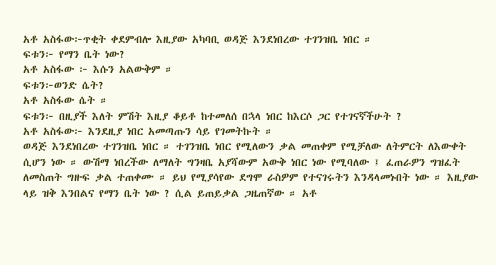አቶ አስፋው፦ጥቂት ቀደምብሎ እዚያው አካባቢ ወዳጅ እንደነበረው ተገንዝቤ ነበር ።
ፍቱን፦ የማን ቤት ነው?
አቶ አስፋው ፦ እሱን አልውቅም ።
ፍቱን፦ወንድ ሴት?
አቶ አስፋው ሴት ።
ፍቱን፦ በዚያች እለት ምሽት እዚያ ቆይቶ ከተመለሰ በኋላ ነበር ከእርሶ ጋር የተገናኛችሁት ?
አቶ አስፋው፦ እንደዚያ ነበር አመጣጡን ሳይ የገመትኩት ።
ወዳጅ እንደነበረው ተገንዝቤ ነበር ። ተገንዝቤ ነበር የሚለውን ቃል መጠቀም የሚቻለው ለትምርት ለእውቀት ሲሆን ነው ። ውሽማ ነበረችው ለማለት ግንዛቤ አያሻውም አውቅ ነበር ነው የሚባለው ፤ ፈጠራዎን ግዝፈት ለመስጠት ግዙፍ ቃል ተጠቀሙ ። ይህ የሚያሳየው ደግሞ ራስዎም የተናገሩትን እንዳላመኑበት ነው ። እዚያው ላይ ዝቅ እንበልና የማን ቤት ነው ? ሲል ይጠይቃል ጋዜጠኛው ። አቶ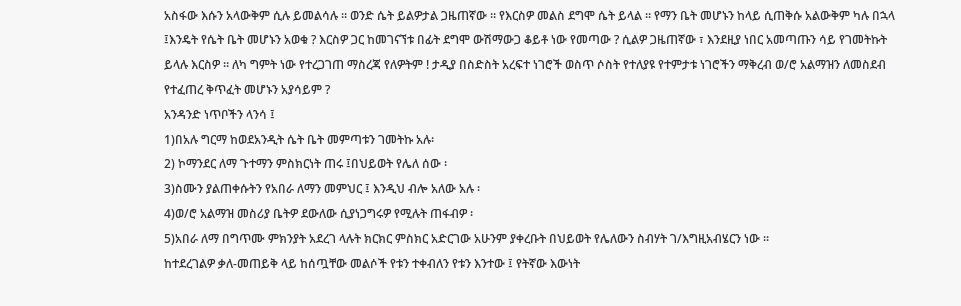አስፋው እሱን አላውቅም ሲሉ ይመልሳሉ ። ወንድ ሴት ይልዎታል ጋዜጠኛው ። የእርስዎ መልስ ደግሞ ሴት ይላል ። የማን ቤት መሆኑን ከላይ ሲጠቅሱ አልውቅም ካሉ በኋላ ፤እንዴት የሴት ቤት መሆኑን አወቁ ? እርስዎ ጋር ከመገናኘቱ በፊት ደግሞ ውሽማውጋ ቆይቶ ነው የመጣው ? ሲልዎ ጋዜጠኛው ፣ እንደዚያ ነበር አመጣጡን ሳይ የገመትኩት ይላሉ እርስዎ ። ለካ ግምት ነው የተረጋገጠ ማስረጃ የለዎትም ! ታዲያ በስድስት አረፍተ ነገሮች ወስጥ ሶስት የተለያዩ የተምታቱ ነገሮችን ማቅረብ ወ/ሮ አልማዝን ለመስደብ የተፈጠረ ቅጥፈት መሆኑን አያሳይም ?
አንዳንድ ነጥቦችን ላንሳ ፤
1)በአሉ ግርማ ከወደአንዲት ሴት ቤት መምጣቱን ገመትኩ አሉ፡
2) ኮማንደር ለማ ጉተማን ምስክርነት ጠሩ ፤በህይወት የሌለ ሰው ፡
3)ስሙን ያልጠቀሱትን የአበራ ለማን መምህር ፤ እንዲህ ብሎ አለው አሉ ፡
4)ወ/ሮ አልማዝ መስሪያ ቤትዎ ደውለው ሲያነጋግሩዎ የሚሉት ጠፋብዎ ፡
5)አበራ ለማ በግጥሙ ምክንያት አደረገ ላሉት ክርክር ምስክር አድርገው አሁንም ያቀረቡት በህይወት የሌለውን ስብሃት ገ/እግዚአብሄርን ነው ።
ከተደረገልዎ ቃለ-መጠይቅ ላይ ከሰጧቸው መልሶች የቱን ተቀብለን የቱን እንተው ፤ የትኛው እውነት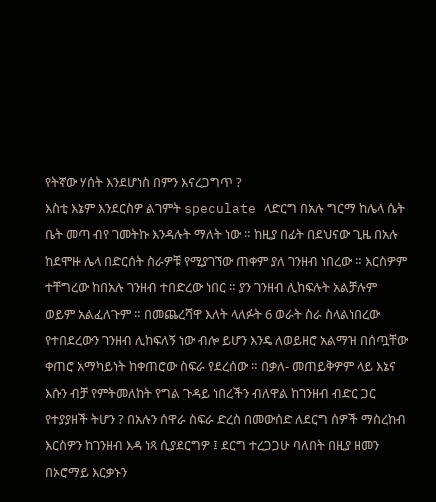የትኛው ሃሰት እንደሆነስ በምን እናረጋግጥ ?
እስቲ እኔም እንደርስዎ ልገምት speculate ላድርግ በአሉ ግርማ ከሌላ ሴት ቤት መጣ ብየ ገመትኩ እንዳሉት ማለት ነው ። ከዚያ በፊት በደህናው ጊዜ በአሉ ከደሞዙ ሌላ በድርሰት ስራዎቹ የሚያገኘው ጠቀም ያለ ገንዘብ ነበረው ። እርስዎም ተቸግረው ከበአሉ ገንዘብ ተበድረው ነበር ። ያን ገንዘብ ሊከፍሉት አልቻሉም ወይም አልፈለጉም ። በመጨረሻዋ እለት ላለፉት 6 ወራት ስራ ስላልነበረው የተበደረውን ገንዘብ ሊከፍለኝ ነው ብሎ ይሆን እንዴ ለወይዘሮ አልማዝ በሰጧቸው ቀጠሮ አማካይነት ከቀጠሮው ስፍራ የደረሰው ። በቃለ- መጠይቅዎም ላይ እኔና እሱን ብቻ የምትመለከት የግል ጉዳይ ነበረችን ብለዋል ከገንዘብ ብድር ጋር የተያያዘች ትሆን ? በአሉን ሰዋራ ስፍራ ድረስ በመውሰድ ለደርግ ሰዎች ማስረከብ እርስዎን ከገንዘብ እዳ ነጻ ሲያደርግዎ ፤ ደርግ ተረጋጋሁ ባለበት በዚያ ዘመን በኦሮማይ እርቃኑን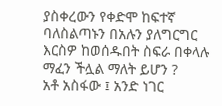ያስቀረውን የቀድሞ ከፍተኛ ባለስልጣኑን በአሉን ያለግርግር እርስዎ ከወሰዱበት ስፍራ በቀላሉ ማፈን ችሏል ማለት ይሆን ?
አቶ አስፋው ፤ አንድ ነገር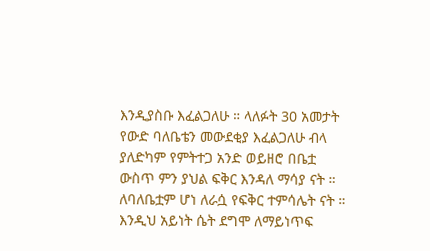እንዲያስቡ እፈልጋለሁ ። ላለፉት 30 አመታት የውድ ባለቤቴን መውደቂያ እፈልጋለሁ ብላ ያለድካም የምትተጋ አንድ ወይዘሮ በቤቷ ውስጥ ምን ያህል ፍቅር እንዳለ ማሳያ ናት ። ለባለቤቷም ሆነ ለራሷ የፍቅር ተምሳሌት ናት ። እንዲህ አይነት ሴት ደግሞ ለማይነጥፍ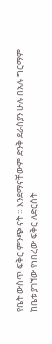የቤት ውስጥ ፍቅር ምንጭ ናት ። እንደማናቸውም ድንቅ ደራስያን ሁሉ በአሉ ግርማም ከቤቱ ያገኘው የነበረው ፍቅር ለድርሰት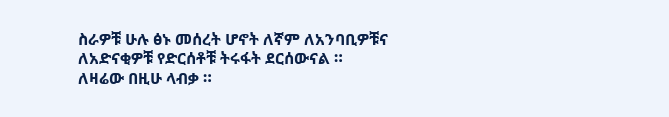ስራዎቹ ሁሉ ፅኑ መሰረት ሆኖት ለኛም ለአንባቢዎቹና ለአድናቂዎቹ የድርሰቶቹ ትሩፋት ደርሰውናል ።
ለዛሬው በዚሁ ላብቃ ።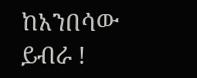ከአንበሳው ይብራ !